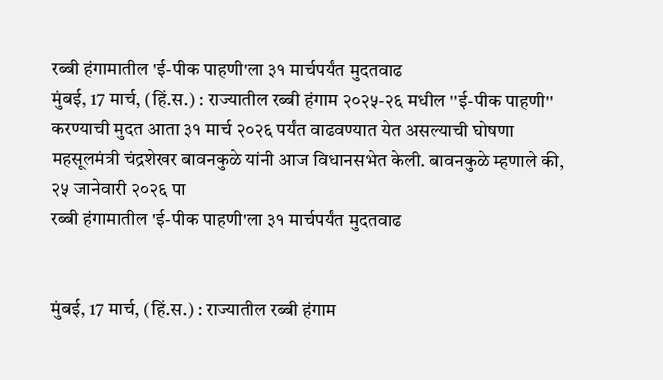रब्बी हंगामातील 'ई-पीक पाहणी'ला ३१ मार्चपर्यंत मुदतवाढ
मुंबई, 17 मार्च, (हिं.स.) : राज्यातील रब्बी हंगाम २०२५-२६ मधील ''ई-पीक पाहणी'' करण्याची मुदत आता ३१ मार्च २०२६ पर्यंत वाढवण्यात येत असल्याची घोषणा महसूलमंत्री चंद्रशेखर बावनकुळे यांनी आज विधानसभेत केली. बावनकुळे म्हणाले की, २५ जानेवारी २०२६ पा
रब्बी हंगामातील 'ई-पीक पाहणी'ला ३१ मार्चपर्यंत मुदतवाढ


मुंबई, 17 मार्च, (हिं.स.) : राज्यातील रब्बी हंगाम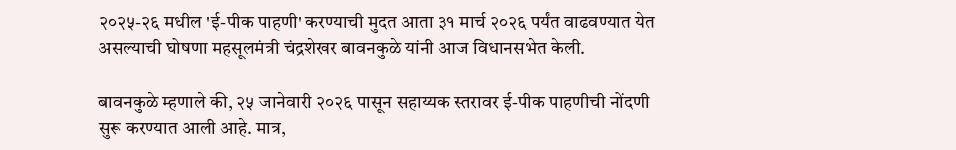२०२५-२६ मधील 'ई-पीक पाहणी' करण्याची मुदत आता ३१ मार्च २०२६ पर्यंत वाढवण्यात येत असल्याची घोषणा महसूलमंत्री चंद्रशेखर बावनकुळे यांनी आज विधानसभेत केली.

बावनकुळे म्हणाले की, २५ जानेवारी २०२६ पासून सहाय्यक स्तरावर ई-पीक पाहणीची नोंदणी सुरू करण्यात आली आहे. मात्र,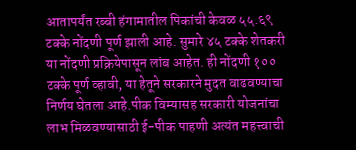आतापर्यंत रब्बी हंगामातील पिकांची केवळ ५५.६९ टक्के नोंदणी पूर्ण झाली आहे. सुमारे ४५ टक्के शेतकरी या नोंदणी प्रक्रियेपासून लांब आहेत. ही नोंदणी १०० टक्के पूर्ण व्हावी, या हेतूने सरकारने मुदत वाढवण्याचा निर्णय घेतला आहे.पीक विम्यासह सरकारी योजनांचा लाभ मिळवण्यासाठी ई-पीक पाहणी अत्यंत महत्त्वाची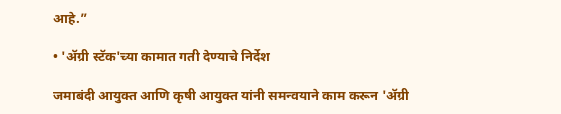आहे.”

• 'ॲग्री स्टॅक'च्या कामात गती देण्याचे निर्देश

जमाबंदी आयुक्त आणि कृषी आयुक्त यांनी समन्वयाने काम करून 'ॲग्री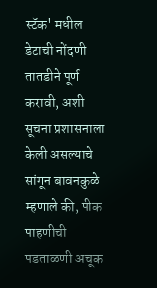स्टॅक' मधील डेटाची नोंदणी तातडीने पूर्ण करावी, अशी सूचना प्रशासनाला केली असल्याचे सांगून बावनकुळे म्हणाले की, पीक पाहणीची पडताळणी अचूक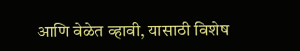आणि वेळेत व्हावी, यासाठी विशेष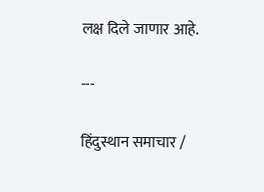लक्ष दिले जाणार आहे.

---

हिंदुस्थान समाचार /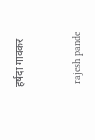हर्षदा गावकर


 rajesh pande